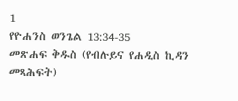1
የዮሐንስ ወንጌል 13:34-35
መጽሐፍ ቅዱስ (የብሉይና የሐዲስ ኪዳን መጻሕፍት)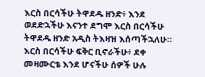እርስ በርሳችሁ ትዋደዱ ዘንድ፥ እንደ ወደድኋችሁ እናንተ ደግሞ እርስ በርሳችሁ ትዋደዱ ዘንድ አዲስ ትእዛዝ እሰጣችኋለሁ። እርስ በርሳችሁ ፍቅር ቢኖራችሁ፥ ደቀ መዛሙርቴ እንደ ሆናችሁ ሰዎች ሁሉ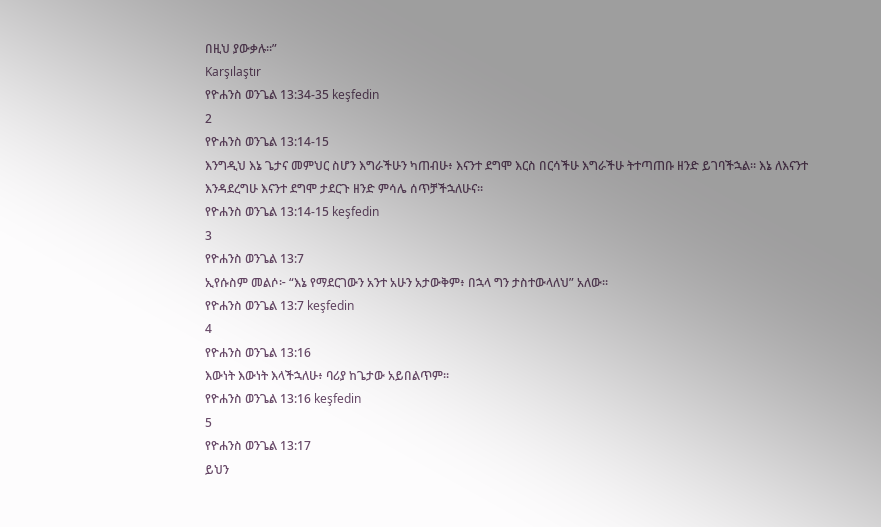በዚህ ያውቃሉ።”
Karşılaştır
የዮሐንስ ወንጌል 13:34-35 keşfedin
2
የዮሐንስ ወንጌል 13:14-15
እንግዲህ እኔ ጌታና መምህር ስሆን እግራችሁን ካጠብሁ፥ እናንተ ደግሞ እርስ በርሳችሁ እግራችሁ ትተጣጠቡ ዘንድ ይገባችኋል። እኔ ለእናንተ እንዳደረግሁ እናንተ ደግሞ ታደርጉ ዘንድ ምሳሌ ሰጥቻችኋለሁና።
የዮሐንስ ወንጌል 13:14-15 keşfedin
3
የዮሐንስ ወንጌል 13:7
ኢየሱስም መልሶ፦ “እኔ የማደርገውን አንተ አሁን አታውቅም፥ በኋላ ግን ታስተውላለህ” አለው።
የዮሐንስ ወንጌል 13:7 keşfedin
4
የዮሐንስ ወንጌል 13:16
እውነት እውነት እላችኋለሁ፥ ባሪያ ከጌታው አይበልጥም።
የዮሐንስ ወንጌል 13:16 keşfedin
5
የዮሐንስ ወንጌል 13:17
ይህን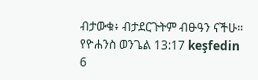ብታውቁ፥ ብታደርጉትም ብፁዓን ናችሁ።
የዮሐንስ ወንጌል 13:17 keşfedin
6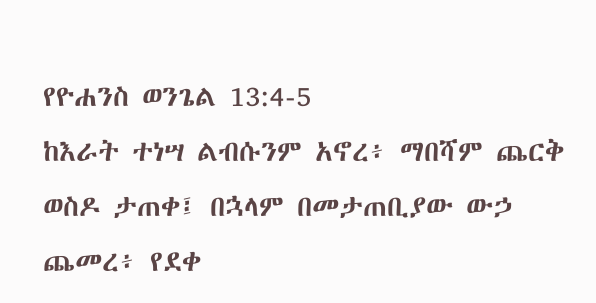የዮሐንስ ወንጌል 13:4-5
ከእራት ተነሣ ልብሱንም አኖረ፥ ማበሻም ጨርቅ ወስዶ ታጠቀ፤ በኋላም በመታጠቢያው ውኃ ጨመረ፥ የደቀ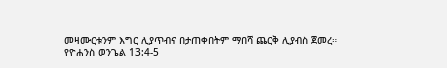መዛሙርቱንም እግር ሊያጥብና በታጠቀበትም ማበሻ ጨርቅ ሊያብስ ጀመረ።
የዮሐንስ ወንጌል 13:4-5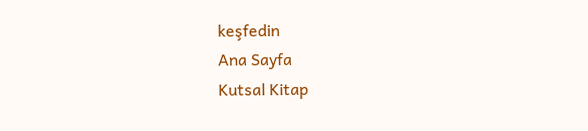keşfedin
Ana Sayfa
Kutsal Kitap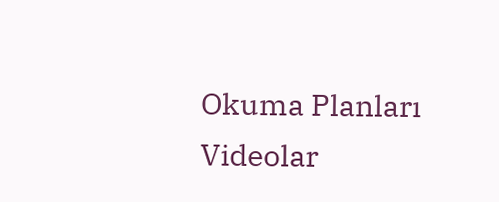Okuma Planları
Videolar